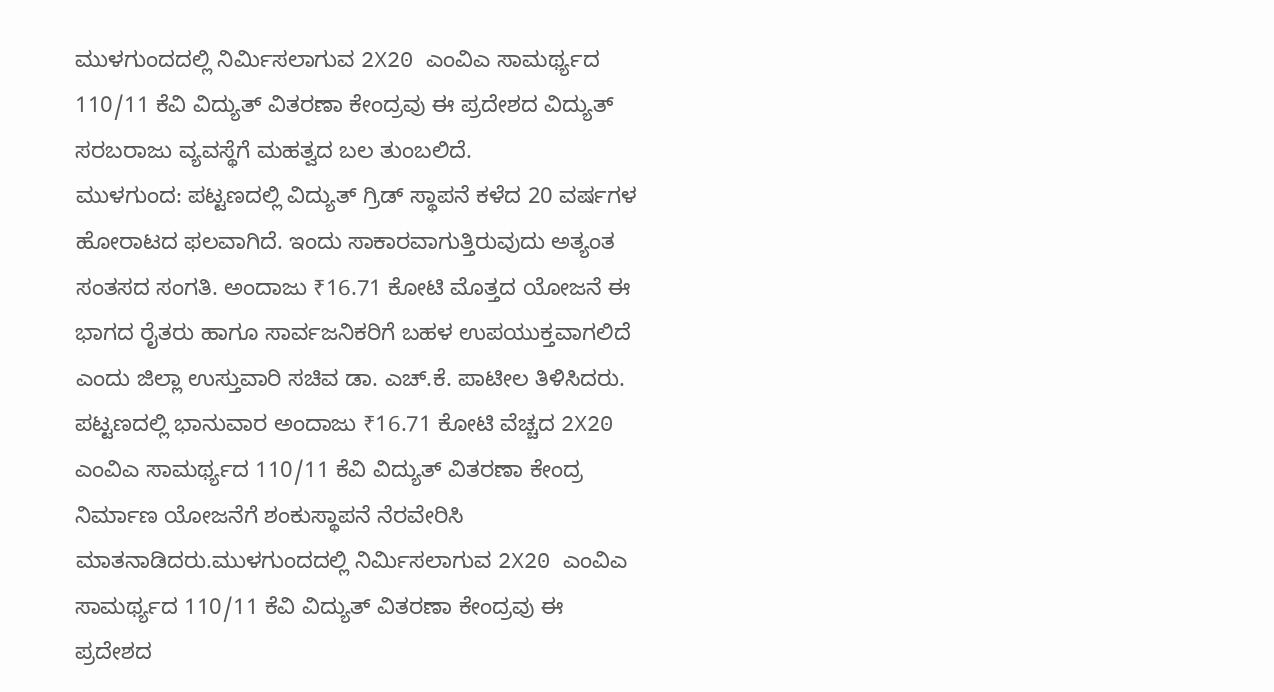ಮುಳಗುಂದದಲ್ಲಿ ನಿರ್ಮಿಸಲಾಗುವ 2X20 ಎಂವಿಎ ಸಾಮರ್ಥ್ಯದ 110/11 ಕೆವಿ ವಿದ್ಯುತ್ ವಿತರಣಾ ಕೇಂದ್ರವು ಈ ಪ್ರದೇಶದ ವಿದ್ಯುತ್ ಸರಬರಾಜು ವ್ಯವಸ್ಥೆಗೆ ಮಹತ್ವದ ಬಲ ತುಂಬಲಿದೆ.
ಮುಳಗುಂದ: ಪಟ್ಟಣದಲ್ಲಿ ವಿದ್ಯುತ್ ಗ್ರಿಡ್ ಸ್ಥಾಪನೆ ಕಳೆದ 20 ವರ್ಷಗಳ ಹೋರಾಟದ ಫಲವಾಗಿದೆ. ಇಂದು ಸಾಕಾರವಾಗುತ್ತಿರುವುದು ಅತ್ಯಂತ ಸಂತಸದ ಸಂಗತಿ. ಅಂದಾಜು ₹16.71 ಕೋಟಿ ಮೊತ್ತದ ಯೋಜನೆ ಈ ಭಾಗದ ರೈತರು ಹಾಗೂ ಸಾರ್ವಜನಿಕರಿಗೆ ಬಹಳ ಉಪಯುಕ್ತವಾಗಲಿದೆ ಎಂದು ಜಿಲ್ಲಾ ಉಸ್ತುವಾರಿ ಸಚಿವ ಡಾ. ಎಚ್.ಕೆ. ಪಾಟೀಲ ತಿಳಿಸಿದರು.
ಪಟ್ಟಣದಲ್ಲಿ ಭಾನುವಾರ ಅಂದಾಜು ₹16.71 ಕೋಟಿ ವೆಚ್ಚದ 2X20 ಎಂವಿಎ ಸಾಮರ್ಥ್ಯದ 110/11 ಕೆವಿ ವಿದ್ಯುತ್ ವಿತರಣಾ ಕೇಂದ್ರ ನಿರ್ಮಾಣ ಯೋಜನೆಗೆ ಶಂಕುಸ್ಥಾಪನೆ ನೆರವೇರಿಸಿ ಮಾತನಾಡಿದರು.ಮುಳಗುಂದದಲ್ಲಿ ನಿರ್ಮಿಸಲಾಗುವ 2X20 ಎಂವಿಎ ಸಾಮರ್ಥ್ಯದ 110/11 ಕೆವಿ ವಿದ್ಯುತ್ ವಿತರಣಾ ಕೇಂದ್ರವು ಈ ಪ್ರದೇಶದ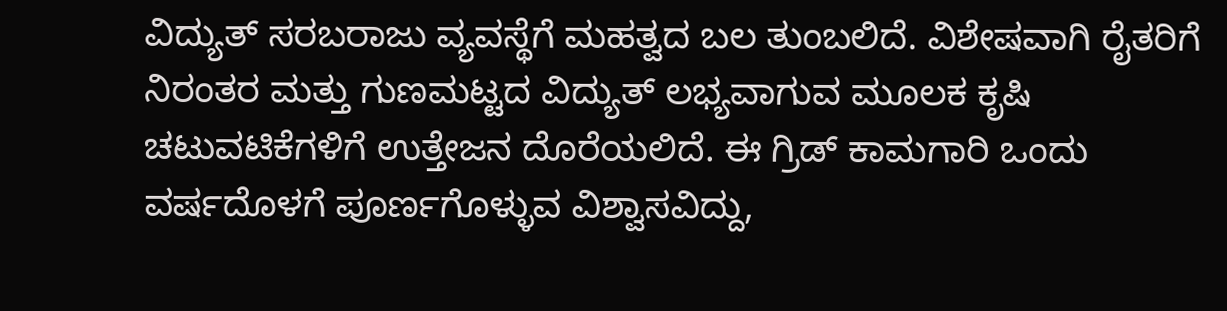ವಿದ್ಯುತ್ ಸರಬರಾಜು ವ್ಯವಸ್ಥೆಗೆ ಮಹತ್ವದ ಬಲ ತುಂಬಲಿದೆ. ವಿಶೇಷವಾಗಿ ರೈತರಿಗೆ ನಿರಂತರ ಮತ್ತು ಗುಣಮಟ್ಟದ ವಿದ್ಯುತ್ ಲಭ್ಯವಾಗುವ ಮೂಲಕ ಕೃಷಿ ಚಟುವಟಿಕೆಗಳಿಗೆ ಉತ್ತೇಜನ ದೊರೆಯಲಿದೆ. ಈ ಗ್ರಿಡ್ ಕಾಮಗಾರಿ ಒಂದು ವರ್ಷದೊಳಗೆ ಪೂರ್ಣಗೊಳ್ಳುವ ವಿಶ್ವಾಸವಿದ್ದು,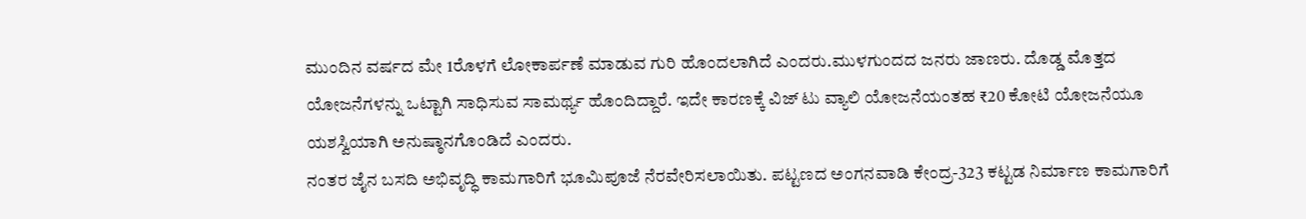ಮುಂದಿನ ವರ್ಷದ ಮೇ 1ರೊಳಗೆ ಲೋಕಾರ್ಪಣೆ ಮಾಡುವ ಗುರಿ ಹೊಂದಲಾಗಿದೆ ಎಂದರು.ಮುಳಗುಂದದ ಜನರು ಜಾಣರು. ದೊಡ್ಡ ಮೊತ್ತದ ಯೋಜನೆಗಳನ್ನು ಒಟ್ಟಾಗಿ ಸಾಧಿಸುವ ಸಾಮರ್ಥ್ಯ ಹೊಂದಿದ್ದಾರೆ. ಇದೇ ಕಾರಣಕ್ಕೆ ವಿಜ್ ಟು ವ್ಯಾಲಿ ಯೋಜನೆಯಂತಹ ₹20 ಕೋಟಿ ಯೋಜನೆಯೂ ಯಶಸ್ವಿಯಾಗಿ ಅನುಷ್ಠಾನಗೊಂಡಿದೆ ಎಂದರು.
ನಂತರ ಜೈನ ಬಸದಿ ಅಭಿವೃದ್ಧಿ ಕಾಮಗಾರಿಗೆ ಭೂಮಿಪೂಜೆ ನೆರವೇರಿಸಲಾಯಿತು. ಪಟ್ಟಣದ ಅಂಗನವಾಡಿ ಕೇಂದ್ರ-323 ಕಟ್ಟಡ ನಿರ್ಮಾಣ ಕಾಮಗಾರಿಗೆ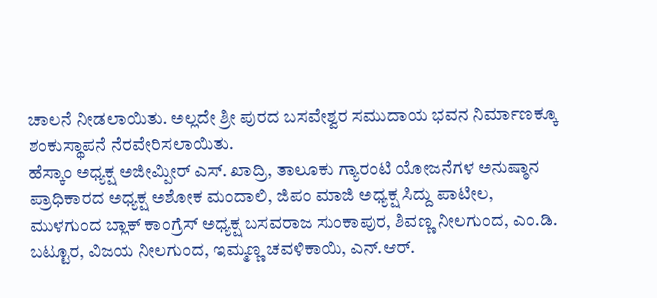ಚಾಲನೆ ನೀಡಲಾಯಿತು. ಅಲ್ಲದೇ ಶ್ರೀ ಪುರದ ಬಸವೇಶ್ವರ ಸಮುದಾಯ ಭವನ ನಿರ್ಮಾಣಕ್ಕೂ ಶಂಕುಸ್ಥಾಪನೆ ನೆರವೇರಿಸಲಾಯಿತು.
ಹೆಸ್ಕಾಂ ಅಧ್ಯಕ್ಷ ಅಜೀಮ್ಪೀರ್ ಎಸ್. ಖಾದ್ರಿ, ತಾಲೂಕು ಗ್ಯಾರಂಟಿ ಯೋಜನೆಗಳ ಅನುಷ್ಠಾನ ಪ್ರಾಧಿಕಾರದ ಅಧ್ಯಕ್ಷ ಅಶೋಕ ಮಂದಾಲಿ, ಜಿಪಂ ಮಾಜಿ ಅಧ್ಯಕ್ಷ ಸಿದ್ದು ಪಾಟೀಲ, ಮುಳಗುಂದ ಬ್ಲಾಕ್ ಕಾಂಗ್ರೆಸ್ ಅಧ್ಯಕ್ಷ ಬಸವರಾಜ ಸುಂಕಾಪುರ, ಶಿವಣ್ಣ ನೀಲಗುಂದ, ಎಂ.ಡಿ. ಬಟ್ಟೂರ, ವಿಜಯ ನೀಲಗುಂದ, ಇಮ್ಮಣ್ಣ ಚವಳಿಕಾಯಿ, ಎನ್.ಆರ್.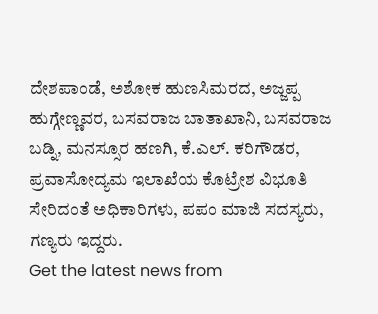ದೇಶಪಾಂಡೆ, ಅಶೋಕ ಹುಣಸಿಮರದ, ಅಜ್ಜಪ್ಪ ಹುಗ್ಗೇಣ್ಣವರ, ಬಸವರಾಜ ಬಾತಾಖಾನಿ, ಬಸವರಾಜ ಬಡ್ನಿ, ಮನಸ್ಸೂರ ಹಣಗಿ, ಕೆ.ಎಲ್. ಕರಿಗೌಡರ, ಪ್ರವಾಸೋದ್ಯಮ ಇಲಾಖೆಯ ಕೊಟ್ರೇಶ ವಿಭೂತಿ ಸೇರಿದಂತೆ ಅಧಿಕಾರಿಗಳು, ಪಪಂ ಮಾಜಿ ಸದಸ್ಯರು, ಗಣ್ಯರು ಇದ್ದರು.
Get the latest news from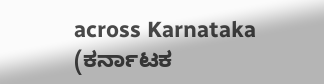across Karnataka (ಕರ್ನಾಟಕ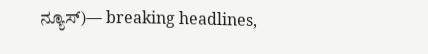ನ್ಯೂಸ್)— breaking headlines,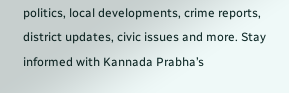politics, local developments, crime reports, district updates, civic issues and more. Stay informed with Kannada Prabha’s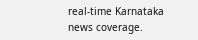real‑time Karnataka news coverage.